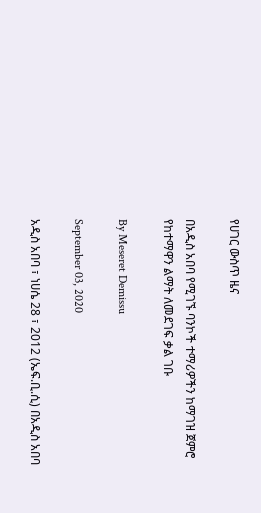የሀገር ውስጥ ዜና

በአዲስ አበባ የሚገኙ ባንኮች ተማሪዎችን ከማገዝ ጀምሮ የከተማዋን ልማት ለመደገፍ ቃል ገቡ

By Meseret Demissu

September 03, 2020

አዲስ አበባ ፣ ነሀሴ 28 ፣ 2012 (ኤፍ.ቢ.ሲ) በአዲስ አበባ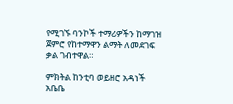የሚገኙ ባንኮች ተማሪዎችን ከማገዝ ጀምሮ የከተማዋን ልማት ለመደገፍ ቃል ገብተዋል።

ምክትል ከንቲባ ወይዘሮ አዳነች አቤቤ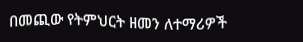በመጪው የትምህርት ዘመን ለተማሪዎች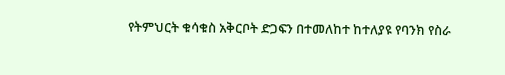የትምህርት ቁሳቁስ አቅርቦት ድጋፍን በተመለከተ ከተለያዩ የባንክ የስራ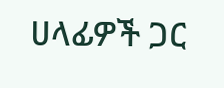ሀላፊዎች ጋር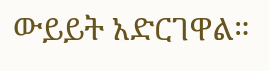ውይይት አድርገዋል።